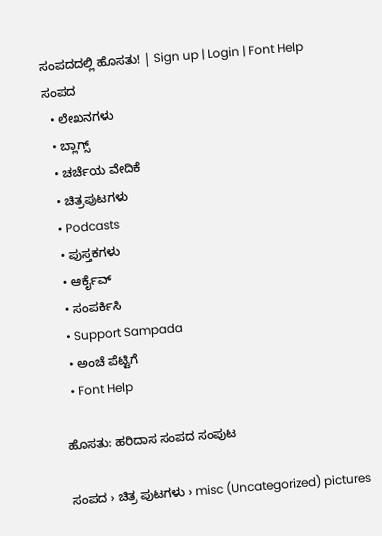ಸಂಪದದಲ್ಲಿ ಹೊಸತು! | Sign up | Login | Font Help
ಸಂಪದ
  • ಲೇಖನಗಳು
  • ಬ್ಲಾಗ್ಸ್
  • ಚರ್ಚೆಯ ವೇದಿಕೆ
  • ಚಿತ್ರಪುಟಗಳು
  • Podcasts
  • ಪುಸ್ತಕಗಳು
  • ಆರ್ಕೈವ್
  • ಸಂಪರ್ಕಿಸಿ
  • Support Sampada
  • ಅಂಚೆ ಪೆಟ್ಟಿಗೆ
  • Font Help

ಹೊಸತು: ಹರಿದಾಸ ಸಂಪದ ಸಂಪುಟ

ಸಂಪದ › ಚಿತ್ರ ಪುಟಗಳು › misc (Uncategorized) pictures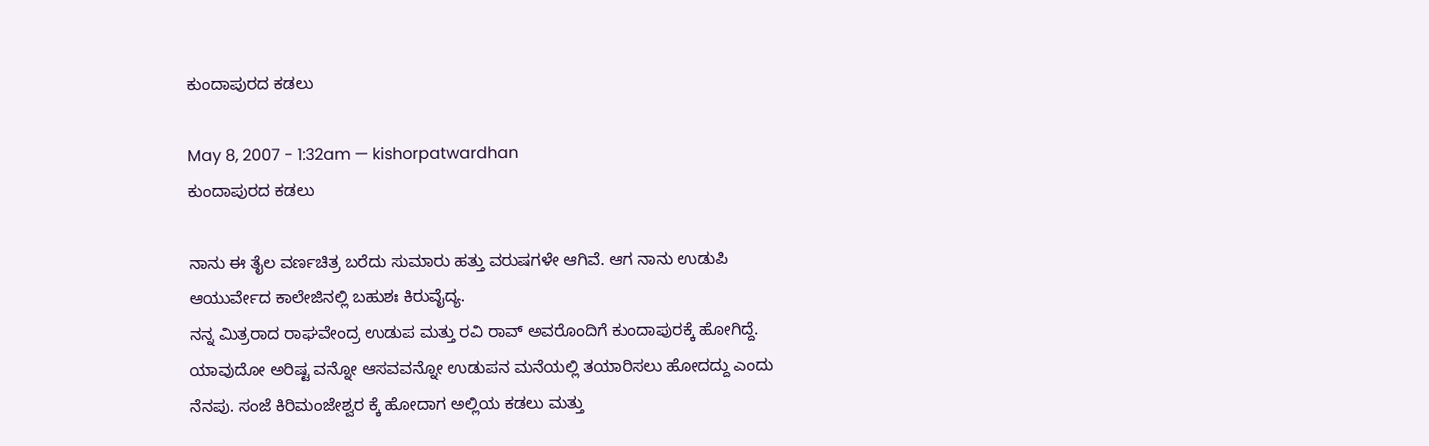ಕುಂದಾಪುರದ ಕಡಲು

May 8, 2007 - 1:32am — kishorpatwardhan
ಕುಂದಾಪುರದ ಕಡಲು

ನಾನು ಈ ತೈಲ ವರ್ಣಚಿತ್ರ ಬರೆದು ಸುಮಾರು ಹತ್ತು ವರುಷಗಳೇ ಆಗಿವೆ. ಆಗ ನಾನು ಉಡುಪಿ ಆಯುರ್ವೇದ ಕಾಲೇಜಿನಲ್ಲಿ ಬಹುಶಃ ಕಿರುವೈದ್ಯ.
ನನ್ನ ಮಿತ್ರರಾದ ರಾಘವೇಂದ್ರ ಉಡುಪ ಮತ್ತು ರವಿ ರಾವ್ ಅವರೊಂದಿಗೆ ಕುಂದಾಪುರಕ್ಕೆ ಹೋಗಿದ್ದೆ. ಯಾವುದೋ ಅರಿಷ್ಟ ವನ್ನೋ ಆಸವವನ್ನೋ ಉಡುಪನ ಮನೆಯಲ್ಲಿ ತಯಾರಿಸಲು ಹೋದದ್ದು ಎಂದು ನೆನಪು. ಸಂಜೆ ಕಿರಿಮಂಜೇಶ್ವರ ಕ್ಕೆ ಹೋದಾಗ ಅಲ್ಲಿಯ ಕಡಲು ಮತ್ತು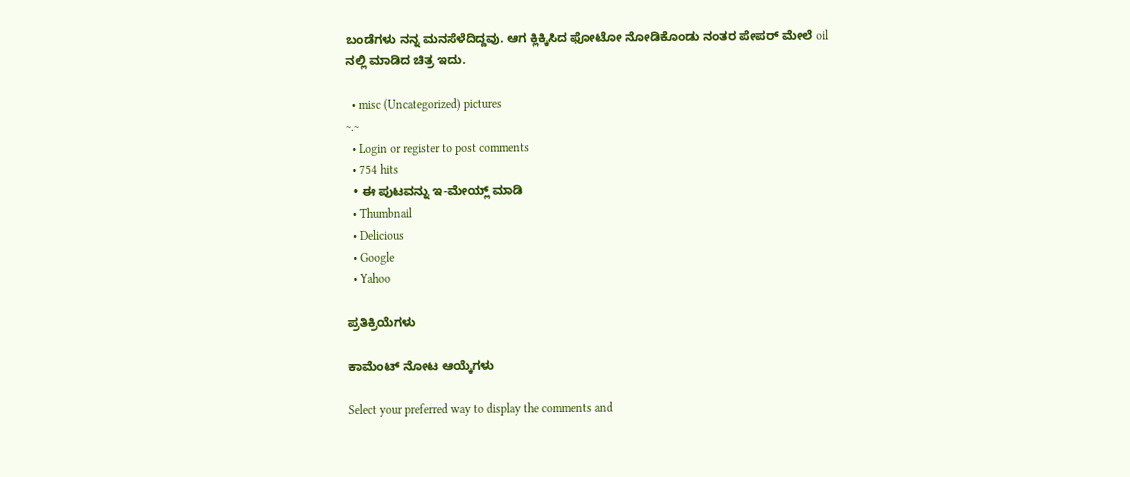ಬಂಡೆಗಳು ನನ್ನ ಮನಸೆಳೆದಿದ್ದವು. ಆಗ ಕ್ಲಿಕ್ಕಿಸಿದ ಫೋಟೋ ನೋಡಿಕೊಂಡು ನಂತರ ಪೇಪರ್ ಮೇಲೆ oil ನಲ್ಲಿ ಮಾಡಿದ ಚಿತ್ರ ಇದು.

  • misc (Uncategorized) pictures
~.~
  • Login or register to post comments
  • 754 hits
  • ಈ ಪುಟವನ್ನು ಇ-ಮೇಯ್ಲ್ ಮಾಡಿ
  • Thumbnail
  • Delicious
  • Google
  • Yahoo

ಪ್ರತಿಕ್ರಿಯೆಗಳು

ಕಾಮೆಂಟ್ ನೋಟ ಆಯ್ಕೆಗಳು

Select your preferred way to display the comments and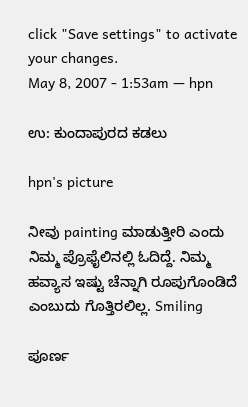click "Save settings" to activate your changes.
May 8, 2007 - 1:53am — hpn

ಉ: ಕುಂದಾಪುರದ ಕಡಲು

hpn's picture

ನೀವು painting ಮಾಡುತ್ತೀರಿ ಎಂದು ನಿಮ್ಮ ಪ್ರೊಫೈಲಿನಲ್ಲಿ ಓದಿದ್ದೆ. ನಿಮ್ಮ ಹವ್ಯಾಸ ಇಷ್ಟು ಚೆನ್ನಾಗಿ ರೂಪುಗೊಂಡಿದೆ ಎಂಬುದು ಗೊತ್ತಿರಲಿಲ್ಲ. Smiling

ಪೂರ್ಣ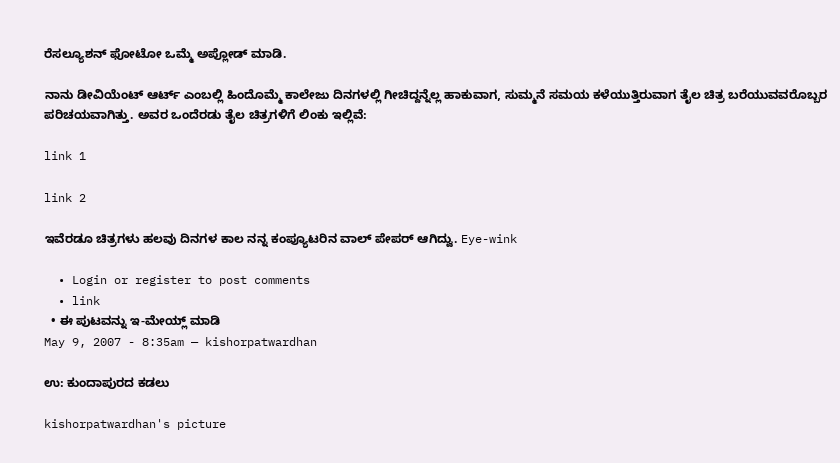ರೆಸಲ್ಯೂಶನ್ ಫೋಟೋ ಒಮ್ಮೆ ಅಪ್ಲೋಡ್ ಮಾಡಿ.

ನಾನು ಡೀವಿಯೆಂಟ್ ಆರ್ಟ್ ಎಂಬಲ್ಲಿ ಹಿಂದೊಮ್ಮೆ ಕಾಲೇಜು ದಿನಗಳಲ್ಲಿ ಗೀಚಿದ್ದನ್ನೆಲ್ಲ ಹಾಕುವಾಗ, ಸುಮ್ಮನೆ ಸಮಯ ಕಳೆಯುತ್ತಿರುವಾಗ ತೈಲ ಚಿತ್ರ ಬರೆಯುವವರೊಬ್ಬರ ಪರಿಚಯವಾಗಿತ್ತು. ಅವರ ಒಂದೆರಡು ತೈಲ ಚಿತ್ರಗಳಿಗೆ ಲಿಂಕು ಇಲ್ಲಿವೆ:

link 1

link 2

ಇವೆರಡೂ ಚಿತ್ರಗಳು ಹಲವು ದಿನಗಳ ಕಾಲ ನನ್ನ ಕಂಪ್ಯೂಟರಿನ ವಾಲ್ ಪೇಪರ್ ಆಗಿದ್ವು. Eye-wink

  • Login or register to post comments
  • link
  • ಈ ಪುಟವನ್ನು ಇ-ಮೇಯ್ಲ್ ಮಾಡಿ
May 9, 2007 - 8:35am — kishorpatwardhan

ಉ: ಕುಂದಾಪುರದ ಕಡಲು

kishorpatwardhan's picture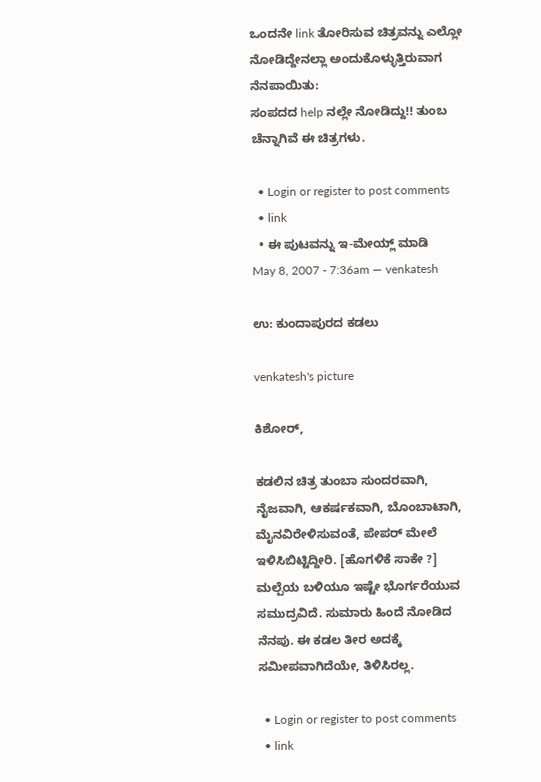ಒಂದನೇ link ತೋರಿಸುವ ಚಿತ್ರವನ್ನು ಎಲ್ಲೋ ನೋಡಿದ್ದೇನಲ್ಲಾ ಅಂದುಕೊಳ್ಳುತ್ತಿರುವಾಗ ನೆನಪಾಯಿತು:
ಸಂಪದದ help ನಲ್ಲೇ ನೋಡಿದ್ದು!! ತುಂಬ ಚೆನ್ನಾಗಿವೆ ಈ ಚಿತ್ರಗಳು.

  • Login or register to post comments
  • link
  • ಈ ಪುಟವನ್ನು ಇ-ಮೇಯ್ಲ್ ಮಾಡಿ
May 8, 2007 - 7:36am — venkatesh

ಉ: ಕುಂದಾಪುರದ ಕಡಲು

venkatesh's picture

ಕಿಶೋರ್,

ಕಡಲಿನ ಚಿತ್ರ ತುಂಬಾ ಸುಂದರವಾಗಿ, ನೈಜವಾಗಿ, ಆಕರ್ಷಕವಾಗಿ, ಬೊಂಬಾಟಾಗಿ, ಮೈನವಿರೇಳಿಸುವಂತೆ, ಪೇಪರ್ ಮೇಲೆ ಇಳಿಸಿಬಿಟ್ಟಿದ್ದೀರಿ. [ಹೊಗಳಿಕೆ ಸಾಕೇ ?] ಮಲ್ಪೆಯ ಬಳಿಯೂ ಇಷ್ಟೇ ಭೊರ್ಗರೆಯುವ ಸಮುದ್ರವಿದೆ. ಸುಮಾರು ಹಿಂದೆ ನೋಡಿದ ನೆನಪು. ಈ ಕಡಲ ತೀರ ಅದಕ್ಕೆ ಸಮೀಪವಾಗಿದೆಯೇ, ತಿಳಿಸಿರಲ್ಲ.

  • Login or register to post comments
  • link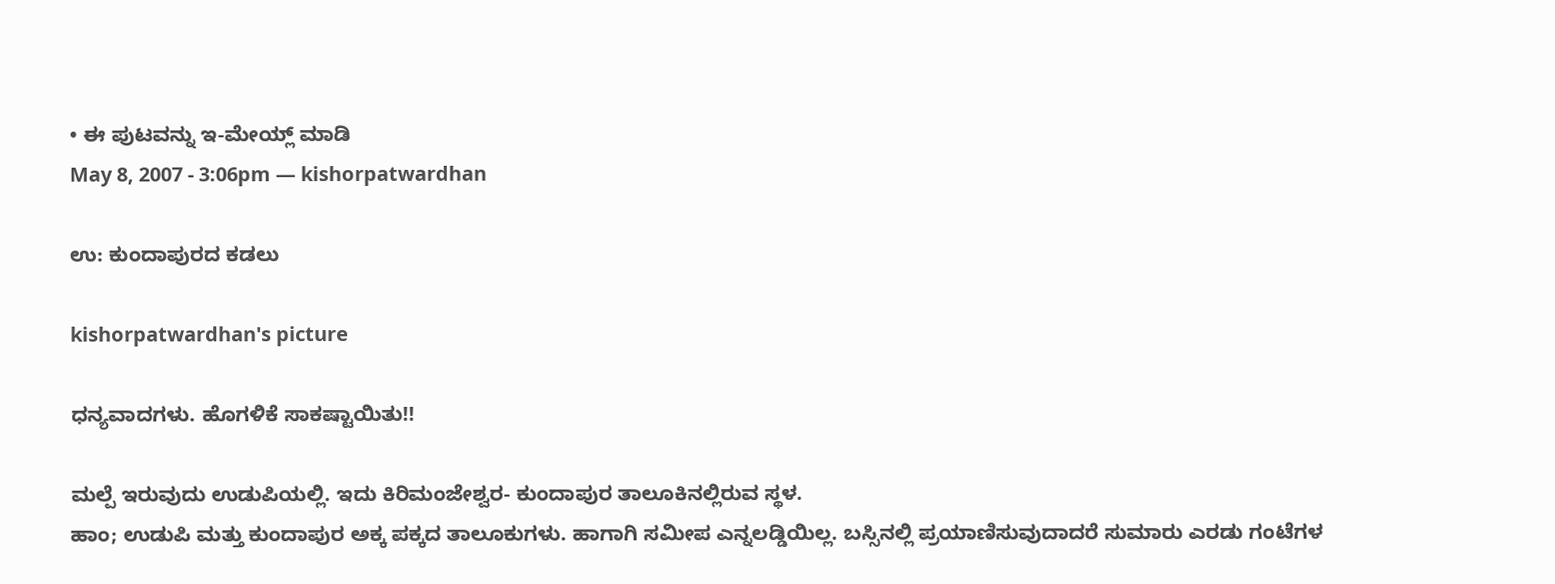• ಈ ಪುಟವನ್ನು ಇ-ಮೇಯ್ಲ್ ಮಾಡಿ
May 8, 2007 - 3:06pm — kishorpatwardhan

ಉ: ಕುಂದಾಪುರದ ಕಡಲು

kishorpatwardhan's picture

ಧನ್ಯವಾದಗಳು. ಹೊಗಳಿಕೆ ಸಾಕಷ್ಟಾಯಿತು!!

ಮಲ್ಪೆ ಇರುವುದು ಉಡುಪಿಯಲ್ಲಿ. ಇದು ಕಿರಿಮಂಜೇಶ್ವರ- ಕುಂದಾಪುರ ತಾಲೂಕಿನಲ್ಲಿರುವ ಸ್ಥಳ.
ಹಾಂ; ಉಡುಪಿ ಮತ್ತು ಕುಂದಾಪುರ ಅಕ್ಕ ಪಕ್ಕದ ತಾಲೂಕುಗಳು. ಹಾಗಾಗಿ ಸಮೀಪ ಎನ್ನಲಡ್ಡಿಯಿಲ್ಲ. ಬಸ್ಸಿನಲ್ಲಿ ಪ್ರಯಾಣಿಸುವುದಾದರೆ ಸುಮಾರು ಎರಡು ಗಂಟೆಗಳ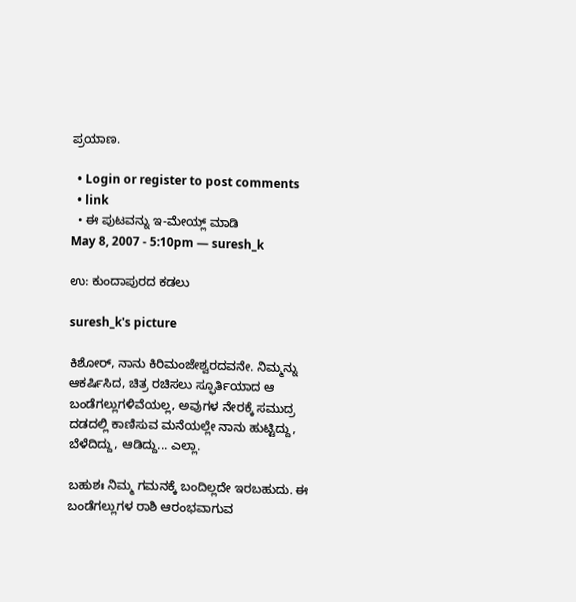ಪ್ರಯಾಣ.

  • Login or register to post comments
  • link
  • ಈ ಪುಟವನ್ನು ಇ-ಮೇಯ್ಲ್ ಮಾಡಿ
May 8, 2007 - 5:10pm — suresh_k

ಉ: ಕುಂದಾಪುರದ ಕಡಲು

suresh_k's picture

ಕಿಶೋರ್, ನಾನು ಕಿರಿಮಂಜೇಶ್ವರದವನೇ. ನಿಮ್ಮನ್ನು ಆಕರ್ಷಿಸಿದ, ಚಿತ್ರ ರಚಿಸಲು ಸ್ಫೂರ್ತಿಯಾದ ಆ ಬಂಡೆಗಲ್ಲುಗಳಿವೆಯಲ್ಲ, ಅವುಗಳ ನೇರಕ್ಕೆ ಸಮುದ್ರ ದಡದಲ್ಲಿ ಕಾಣಿಸುವ ಮನೆಯಲ್ಲೇ ನಾನು ಹುಟ್ಟಿದ್ದು, ಬೆಳೆದಿದ್ದು, ಆಡಿದ್ದು... ಎಲ್ಲಾ.

ಬಹುಶಃ ನಿಮ್ಮ ಗಮನಕ್ಕೆ ಬಂದಿಲ್ಲದೇ ಇರಬಹುದು. ಈ ಬಂಡೆಗಲ್ಲುಗಳ ರಾಶಿ ಆರಂಭವಾಗುವ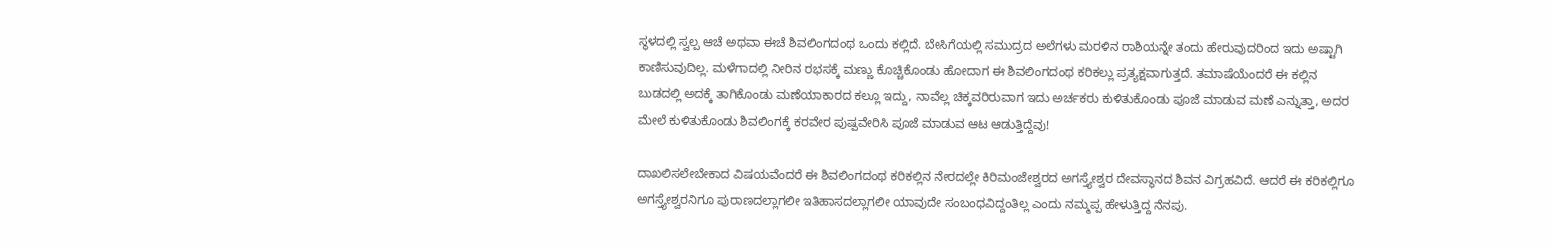ಸ್ಥಳದಲ್ಲಿ ಸ್ವಲ್ಪ ಆಚೆ ಅಥವಾ ಈಚೆ ಶಿವಲಿಂಗದಂಥ ಒಂದು ಕಲ್ಲಿದೆ. ಬೇಸಿಗೆಯಲ್ಲಿ ಸಮುದ್ರದ ಅಲೆಗಳು ಮರಳಿನ ರಾಶಿಯನ್ನೇ ತಂದು ಹೇರುವುದರಿಂದ ಇದು ಅಷ್ಟಾಗಿ ಕಾಣಿಸುವುದಿಲ್ಲ. ಮಳೆಗಾದಲ್ಲಿ ನೀರಿನ ರಭಸಕ್ಕೆ ಮಣ್ಣು ಕೊಚ್ಚಿಕೊಂಡು ಹೋದಾಗ ಈ ಶಿವಲಿಂಗದಂಥ ಕರಿಕಲ್ಲು ಪ್ರತ್ಯಕ್ಷವಾಗುತ್ತದೆ. ತಮಾಷೆಯೆಂದರೆ ಈ ಕಲ್ಲಿನ ಬುಡದಲ್ಲಿ ಅದಕ್ಕೆ ತಾಗಿಕೊಂಡು ಮಣೆಯಾಕಾರದ ಕಲ್ಲೂ ಇದ್ದು, ನಾವೆಲ್ಲ ಚಿಕ್ಕವರಿರುವಾಗ ಇದು ಅರ್ಚಕರು ಕುಳಿತುಕೊಂಡು ಪೂಜೆ ಮಾಡುವ ಮಣೆ ಎನ್ನುತ್ತಾ, ಅದರ ಮೇಲೆ ಕುಳಿತುಕೊಂಡು ಶಿವಲಿಂಗಕ್ಕೆ ಕರವೇರ ಪುಷ್ಪವೇರಿಸಿ ಪೂಜೆ ಮಾಡುವ ಆಟ ಆಡುತ್ತಿದ್ದೆವು!

ದಾಖಲಿಸಲೇಬೇಕಾದ ವಿಷಯವೆಂದರೆ ಈ ಶಿವಲಿಂಗದಂಥ ಕರಿಕಲ್ಲಿನ ನೇರದಲ್ಲೇ ಕಿರಿಮಂಜೇಶ್ವರದ ಅಗಸ್ತ್ಯೇಶ್ವರ ದೇವಸ್ಥಾನದ ಶಿವನ ವಿಗ್ರಹವಿದೆ. ಆದರೆ ಈ ಕರಿಕಲ್ಲಿಗೂ ಅಗಸ್ತ್ಯೇಶ್ವರನಿಗೂ ಪುರಾಣದಲ್ಲಾಗಲೀ ಇತಿಹಾಸದಲ್ಲಾಗಲೀ ಯಾವುದೇ ಸಂಬಂಧವಿದ್ದಂತಿಲ್ಲ ಎಂದು ನಮ್ಮಪ್ಪ ಹೇಳುತ್ತಿದ್ದ ನೆನಪು.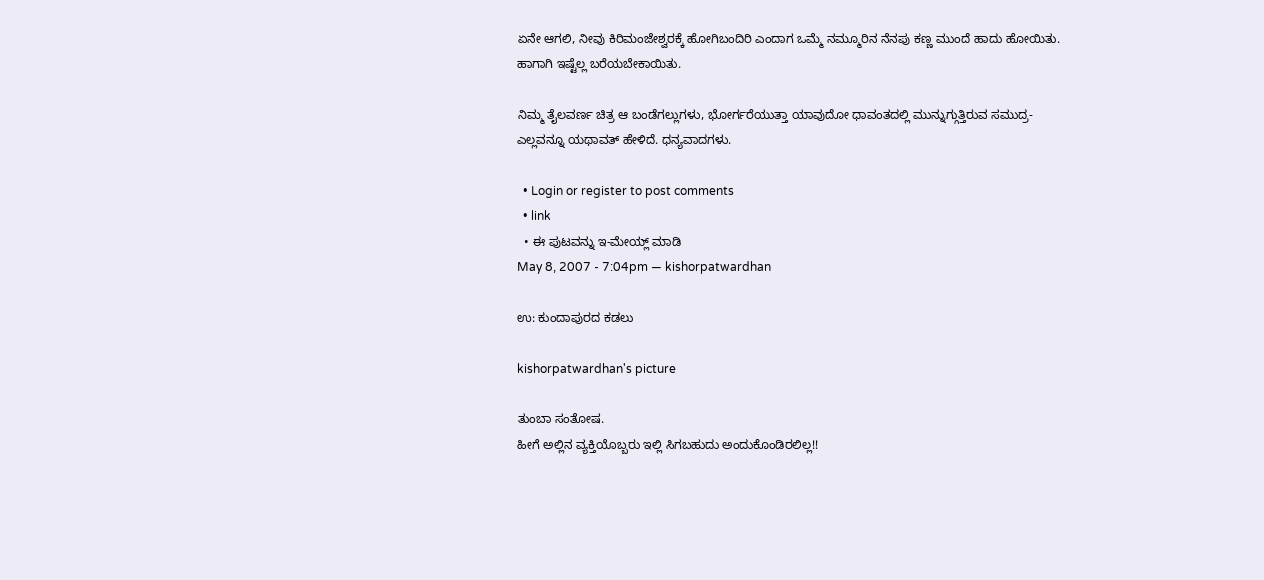ಏನೇ ಆಗಲಿ, ನೀವು ಕಿರಿಮಂಜೇಶ್ವರಕ್ಕೆ ಹೋಗಿಬಂದಿರಿ ಎಂದಾಗ ಒಮ್ಮೆ ನಮ್ಮೂರಿನ ನೆನಪು ಕಣ್ಣ ಮುಂದೆ ಹಾದು ಹೋಯಿತು. ಹಾಗಾಗಿ ಇಷ್ಟೆಲ್ಲ ಬರೆಯಬೇಕಾಯಿತು.

ನಿಮ್ಮ ತೈಲವರ್ಣ ಚಿತ್ರ ಆ ಬಂಡೆಗಲ್ಲುಗಳು, ಭೋರ್ಗರೆಯುತ್ತಾ ಯಾವುದೋ ಧಾವಂತದಲ್ಲಿ ಮುನ್ನುಗ್ಗುತ್ತಿರುವ ಸಮುದ್ರ- ಎಲ್ಲವನ್ನೂ ಯಥಾವತ್ ಹೇಳಿದೆ. ಧನ್ಯವಾದಗಳು.

  • Login or register to post comments
  • link
  • ಈ ಪುಟವನ್ನು ಇ-ಮೇಯ್ಲ್ ಮಾಡಿ
May 8, 2007 - 7:04pm — kishorpatwardhan

ಉ: ಕುಂದಾಪುರದ ಕಡಲು

kishorpatwardhan's picture

ತುಂಬಾ ಸಂತೋಷ.
ಹೀಗೆ ಅಲ್ಲಿನ ವ್ಯಕ್ತಿಯೊಬ್ಬರು ಇಲ್ಲಿ ಸಿಗಬಹುದು ಅಂದುಕೊಂಡಿರಲಿಲ್ಲ!!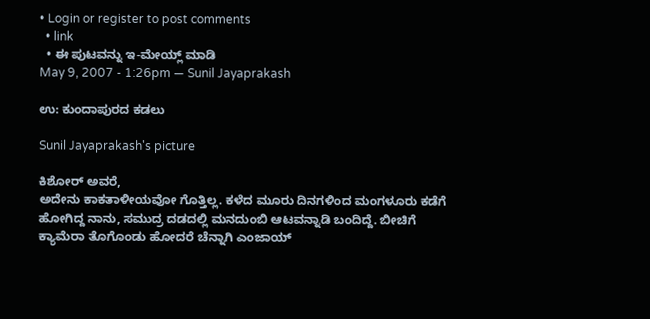• Login or register to post comments
  • link
  • ಈ ಪುಟವನ್ನು ಇ-ಮೇಯ್ಲ್ ಮಾಡಿ
May 9, 2007 - 1:26pm — Sunil Jayaprakash

ಉ: ಕುಂದಾಪುರದ ಕಡಲು

Sunil Jayaprakash's picture

ಕಿಶೋರ್ ಅವರೆ,
ಅದೇನು ಕಾಕತಾಳೀಯವೋ ಗೊತ್ತಿಲ್ಲ. ಕಳೆದ ಮೂರು ದಿನಗಳಿಂದ ಮಂಗಳೂರು ಕಡೆಗೆ ಹೋಗಿದ್ದ ನಾನು, ಸಮುದ್ರ ದಡದಲ್ಲಿ ಮನದುಂಬಿ ಆಟವನ್ನಾಡಿ ಬಂದಿದ್ದೆ. ಬೀಚಿಗೆ ಕ್ಯಾಮೆರಾ ತೊಗೊಂಡು ಹೋದರೆ ಚೆನ್ನಾಗಿ ಎಂಜಾಯ್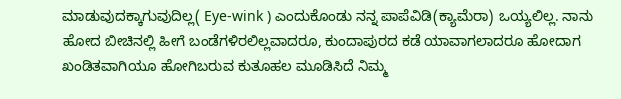ಮಾಡುವುದಕ್ಕಾಗುವುದಿಲ್ಲ( Eye-wink ) ಎಂದುಕೊಂಡು ನನ್ನ ಪಾಪೆವಿಡಿ(ಕ್ಯಾಮೆರಾ) ಒಯ್ಯಲಿಲ್ಲ. ನಾನು ಹೋದ ಬೀಚಿನಲ್ಲಿ ಹೀಗೆ ಬಂಡೆಗಳಿರಲಿಲ್ಲವಾದರೂ, ಕುಂದಾಪುರದ ಕಡೆ ಯಾವಾಗಲಾದರೂ ಹೋದಾಗ ಖಂಡಿತವಾಗಿಯೂ ಹೋಗಿಬರುವ ಕುತೂಹಲ ಮೂಡಿಸಿದೆ ನಿಮ್ಮ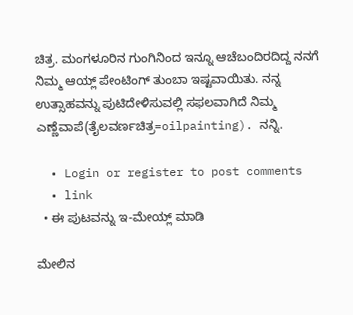ಚಿತ್ರ. ಮಂಗಳೂರಿನ ಗುಂಗಿನಿಂದ ಇನ್ನೂ ಆಚೆಬಂದಿರದಿದ್ದ ನನಗೆ ನಿಮ್ಮ ಆಯ್ಲ್ ಪೇಂಟಿಂಗ್ ತುಂಬಾ ಇಷ್ಟವಾಯಿತು. ನನ್ನ ಉತ್ಸಾಹವನ್ನು ಪುಟಿದೇಳಿಸುವಲ್ಲಿ ಸಫಲವಾಗಿದೆ ನಿಮ್ಮ ಎಣ್ಣೆವಾಪೆ(ತೈಲವರ್ಣಚಿತ್ರ=oilpainting). ನನ್ನಿ.

  • Login or register to post comments
  • link
  • ಈ ಪುಟವನ್ನು ಇ-ಮೇಯ್ಲ್ ಮಾಡಿ

ಮೇಲಿನ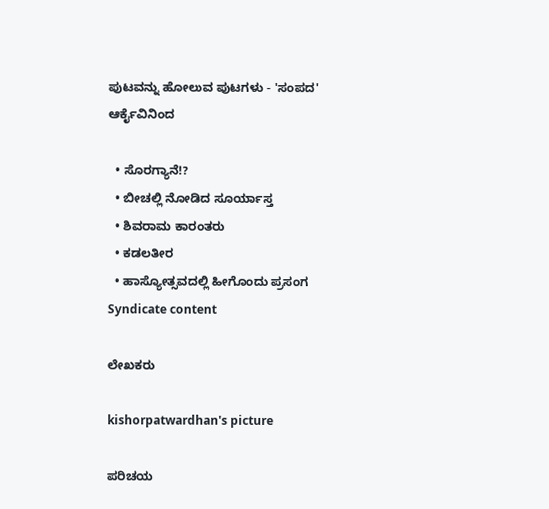ಪುಟವನ್ನು ಹೋಲುವ ಪುಟಗಳು - 'ಸಂಪದ' ಆರ್ಕೈವಿನಿಂದ

  • ಸೊರಗ್ಯಾನೆ!?
  • ಬೀಚಲ್ಲಿ ನೋಡಿದ ಸೂರ್ಯಾಸ್ತ
  • ಶಿವರಾಮ ಕಾರಂತರು
  • ಕಡಲತೀರ
  • ಹಾಸ್ಯೋತ್ಸವದಲ್ಲಿ ಹೀಗೊಂದು ಪ್ರಸಂಗ
Syndicate content

ಲೇಖಕರು

kishorpatwardhan's picture

ಪರಿಚಯ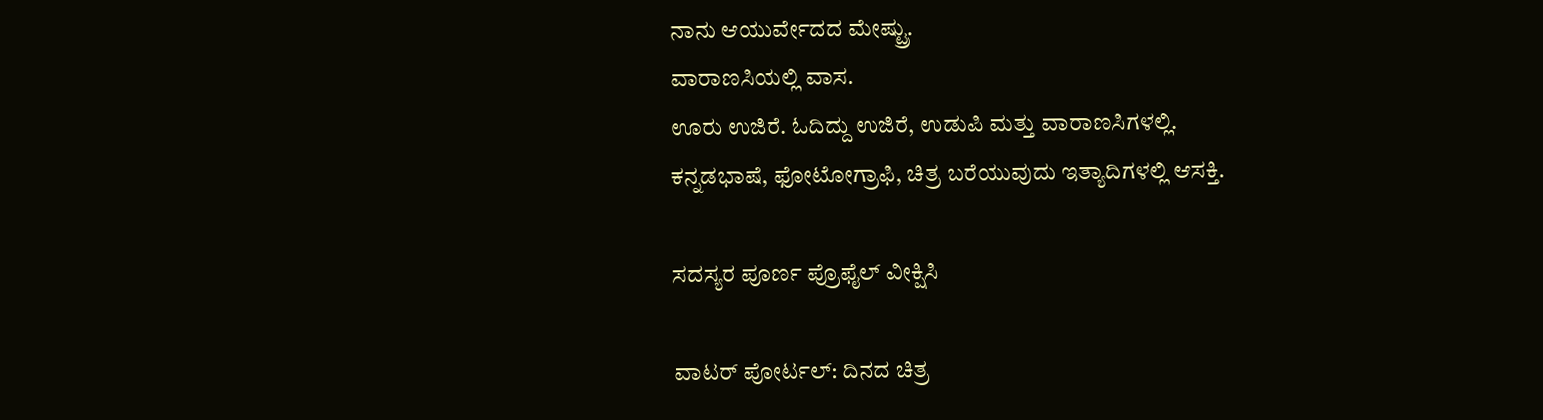ನಾನು ಆಯುರ್ವೇದದ ಮೇಷ್ಟ್ರು.
ವಾರಾಣಸಿಯಲ್ಲಿ ವಾಸ.
ಊರು ಉಜಿರೆ. ಓದಿದ್ದು ಉಜಿರೆ, ಉಡುಪಿ ಮತ್ತು ವಾರಾಣಸಿಗಳಲ್ಲಿ.
ಕನ್ನಡಭಾಷೆ, ಫೋಟೋಗ್ರಾಫಿ, ಚಿತ್ರ ಬರೆಯುವುದು ಇತ್ಯಾದಿಗಳಲ್ಲಿ ಆಸಕ್ತಿ.

ಸದಸ್ಯರ ಪೂರ್ಣ ಪ್ರೊಫೈಲ್ ವೀಕ್ಷಿಸಿ

ವಾಟರ್ ಪೋರ್ಟಲ್: ದಿನದ ಚಿತ್ರ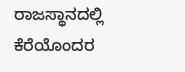ರಾಜಸ್ಥಾನದಲ್ಲಿ ಕೆರೆಯೊಂದರ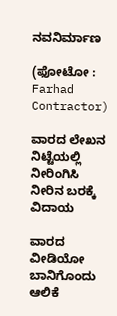ನವನಿರ್ಮಾಣ

(ಫೋಟೋ : Farhad Contractor)

ವಾರದ ಲೇಖನ
ನಿಟ್ಟೆಯಲ್ಲಿ ನೀರಿಂಗಿಸಿ ನೀರಿನ ಬರಕ್ಕೆ ವಿದಾಯ

ವಾರದ ವೀಡಿಯೋ
ಬಾನಿಗೊಂದು ಆಲಿಕೆ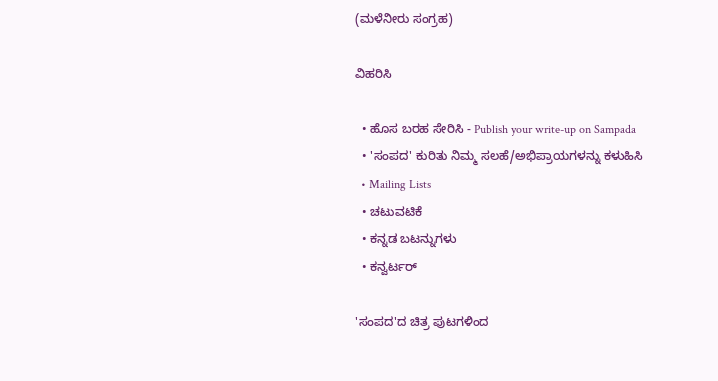(ಮಳೆನೀರು ಸಂಗ್ರಹ)

ವಿಹರಿಸಿ

  • ಹೊಸ ಬರಹ ಸೇರಿಸಿ - Publish your write-up on Sampada
  • 'ಸಂಪದ' ಕುರಿತು ನಿಮ್ಮ ಸಲಹೆ/ಅಭಿಪ್ರಾಯಗಳನ್ನು ಕಳುಹಿಸಿ
  • Mailing Lists
  • ಚಟುವಟಿಕೆ
  • ಕನ್ನಡ ಬಟನ್ನುಗಳು
  • ಕನ್ವರ್ಟರ್

'ಸಂಪದ'ದ ಚಿತ್ರ ಪುಟಗಳಿಂದ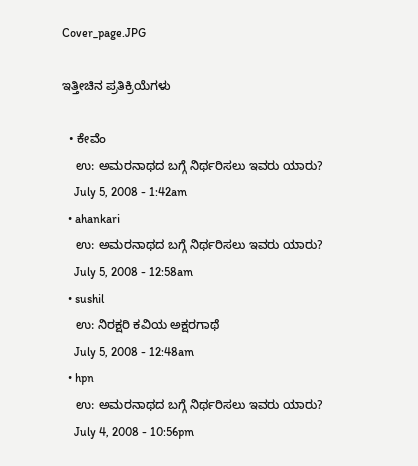Cover_page.JPG

ಇತ್ತೀಚಿನ ಪ್ರತಿಕ್ರಿಯೆಗಳು

  • ಕೇವೆಂ
    ಉ: ಅಮರನಾಥದ ಬಗ್ಗೆ ನಿರ್ಥರಿಸಲು ಇವರು ಯಾರು?
    July 5, 2008 - 1:42am
  • ahankari
    ಉ: ಅಮರನಾಥದ ಬಗ್ಗೆ ನಿರ್ಥರಿಸಲು ಇವರು ಯಾರು?
    July 5, 2008 - 12:58am
  • sushil
    ಉ: ನಿರಕ್ಷರಿ ಕವಿಯ ಅಕ್ಷರಗಾಥೆ
    July 5, 2008 - 12:48am
  • hpn
    ಉ: ಅಮರನಾಥದ ಬಗ್ಗೆ ನಿರ್ಥರಿಸಲು ಇವರು ಯಾರು?
    July 4, 2008 - 10:56pm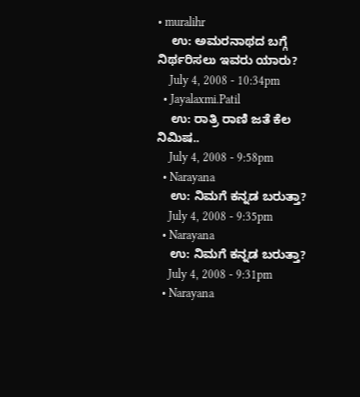• muralihr
    ಉ: ಅಮರನಾಥದ ಬಗ್ಗೆ ನಿರ್ಥರಿಸಲು ಇವರು ಯಾರು?
    July 4, 2008 - 10:34pm
  • Jayalaxmi.Patil
    ಉ: ರಾತ್ರಿ ರಾಣಿ ಜತೆ ಕೆಲ ನಿಮಿಷ..
    July 4, 2008 - 9:58pm
  • Narayana
    ಉ: ನಿಮಗೆ ಕನ್ನಡ ಬರುತ್ತಾ?
    July 4, 2008 - 9:35pm
  • Narayana
    ಉ: ನಿಮಗೆ ಕನ್ನಡ ಬರುತ್ತಾ?
    July 4, 2008 - 9:31pm
  • Narayana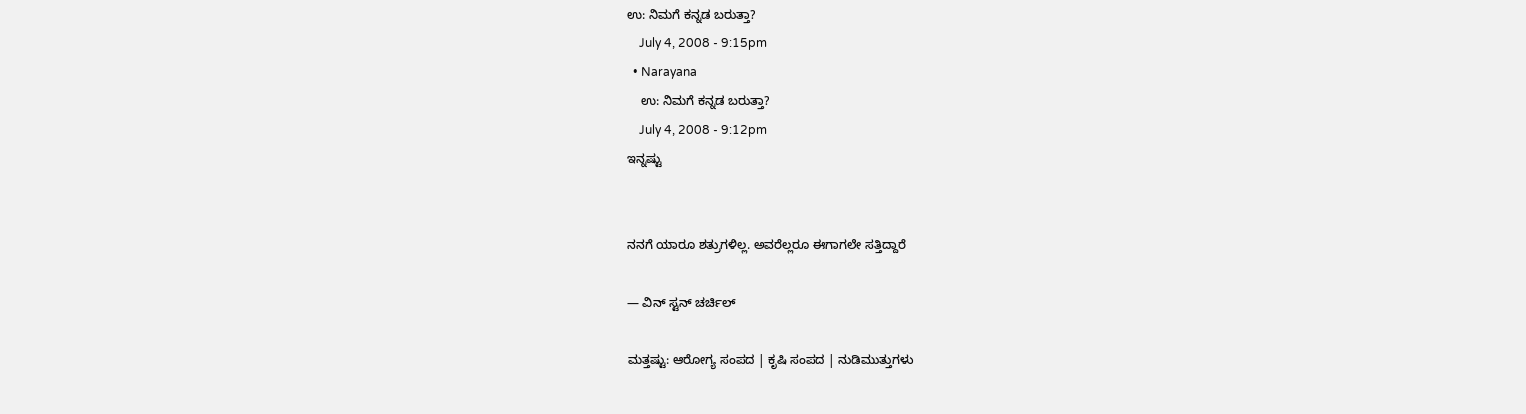ಉ: ನಿಮಗೆ ಕನ್ನಡ ಬರುತ್ತಾ?
    July 4, 2008 - 9:15pm
  • Narayana
    ಉ: ನಿಮಗೆ ಕನ್ನಡ ಬರುತ್ತಾ?
    July 4, 2008 - 9:12pm
ಇನ್ನಷ್ಟು


ನನಗೆ ಯಾರೂ ಶತ್ರುಗಳಿಲ್ಲ. ಅವರೆಲ್ಲರೂ ಈಗಾಗಲೇ ಸತ್ತಿದ್ದಾರೆ

— ವಿನ್ ಸ್ಟನ್ ಚರ್ಚಿಲ್

ಮತ್ತಷ್ಟು: ಆರೋಗ್ಯ ಸಂಪದ | ಕೃಷಿ ಸಂಪದ | ನುಡಿಮುತ್ತುಗಳು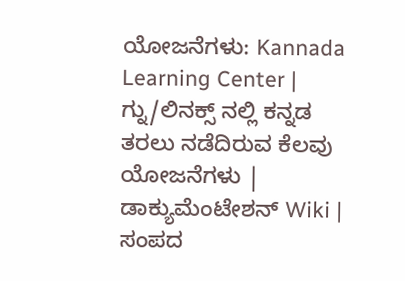ಯೋಜನೆಗಳು: Kannada Learning Center | ಗ್ನು/ಲಿನಕ್ಸ್ ನಲ್ಲಿ ಕನ್ನಡ ತರಲು ನಡೆದಿರುವ ಕೆಲವು ಯೋಜನೆಗಳು | ಡಾಕ್ಯುಮೆಂಟೇಶನ್ Wiki | ಸಂಪದ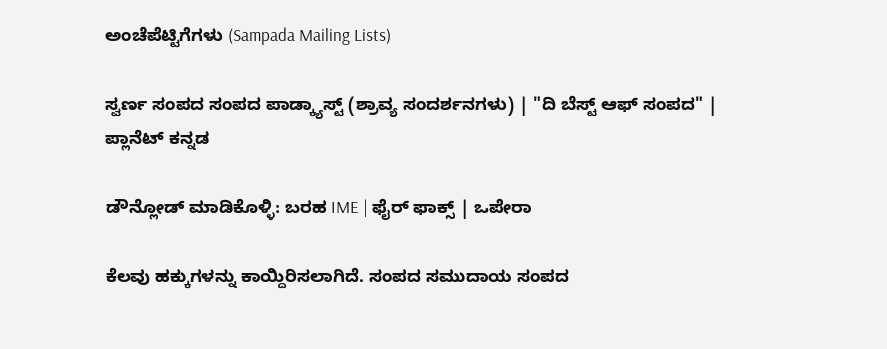ಅಂಚೆಪೆಟ್ಟಿಗೆಗಳು (Sampada Mailing Lists)

ಸ್ವರ್ಣ ಸಂಪದ ಸಂಪದ ಪಾಡ್ಕ್ಯಾಸ್ಟ್ (ಶ್ರಾವ್ಯ ಸಂದರ್ಶನಗಳು) | "ದಿ ಬೆಸ್ಟ್ ಆಫ್ ಸಂಪದ" | ಪ್ಲಾನೆಟ್ ಕನ್ನಡ

ಡೌನ್ಲೋಡ್ ಮಾಡಿಕೊಳ್ಳಿ: ಬರಹ IME | ಫೈರ್ ಫಾಕ್ಸ್ | ಒಪೇರಾ

ಕೆಲವು ಹಕ್ಕುಗಳನ್ನು ಕಾಯ್ದಿರಿಸಲಾಗಿದೆ. ಸಂಪದ ಸಮುದಾಯ ಸಂಪದ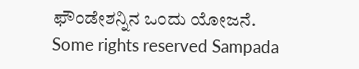ಫೌಂಡೇಶನ್ನಿನ ಒಂದು ಯೋಜನೆ.
Some rights reserved Sampada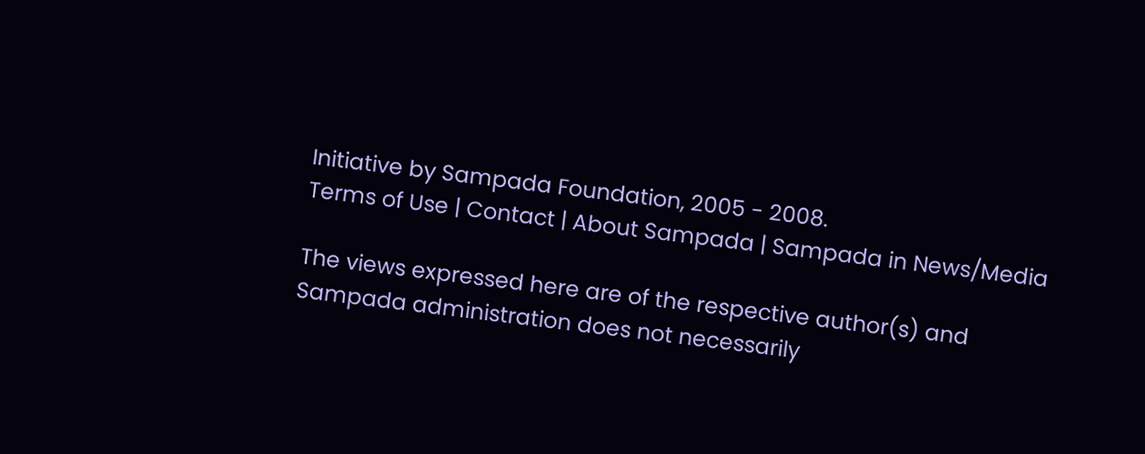Initiative by Sampada Foundation, 2005 - 2008.
Terms of Use | Contact | About Sampada | Sampada in News/Media

The views expressed here are of the respective author(s) and Sampada administration does not necessarily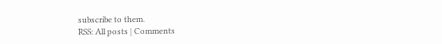subscribe to them.
RSS: All posts | Comments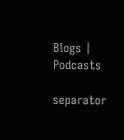Blogs | Podcasts

separator